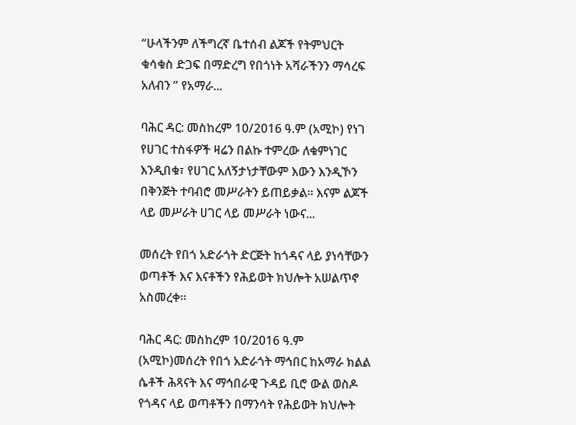“ሁላችንም ለችግረኛ ቤተሰብ ልጆች የትምህርት ቁሳቁስ ድጋፍ በማድረግ የበጎነት አሻራችንን ማሳረፍ አለብን ” የአማራ...

ባሕር ዳር: መስከረም 10/2016 ዓ.ም (አሚኮ) የነገ የሀገር ተስፋዎች ዛሬን በልኩ ተምረው ለቁምነገር እንዲበቁ፣ የሀገር አለኝታነታቸውም እውን እንዲኾን በቅንጅት ተባብሮ መሥራትን ይጠይቃል፡፡ እናም ልጆች ላይ መሥራት ሀገር ላይ መሥራት ነውና...

መሰረት የበጎ አድራጎት ድርጅት ከጎዳና ላይ ያነሳቸውን ወጣቶች እና እናቶችን የሕይወት ክህሎት አሠልጥኖ አስመረቀ፡፡

ባሕር ዳር: መስከረም 10/2016 ዓ.ም (አሚኮ)መሰረት የበጎ አድራጎት ማኅበር ከአማራ ክልል ሴቶች ሕጻናት እና ማኅበራዊ ጉዳይ ቢሮ ውል ወስዶ የጎዳና ላይ ወጣቶችን በማንሳት የሕይወት ክህሎት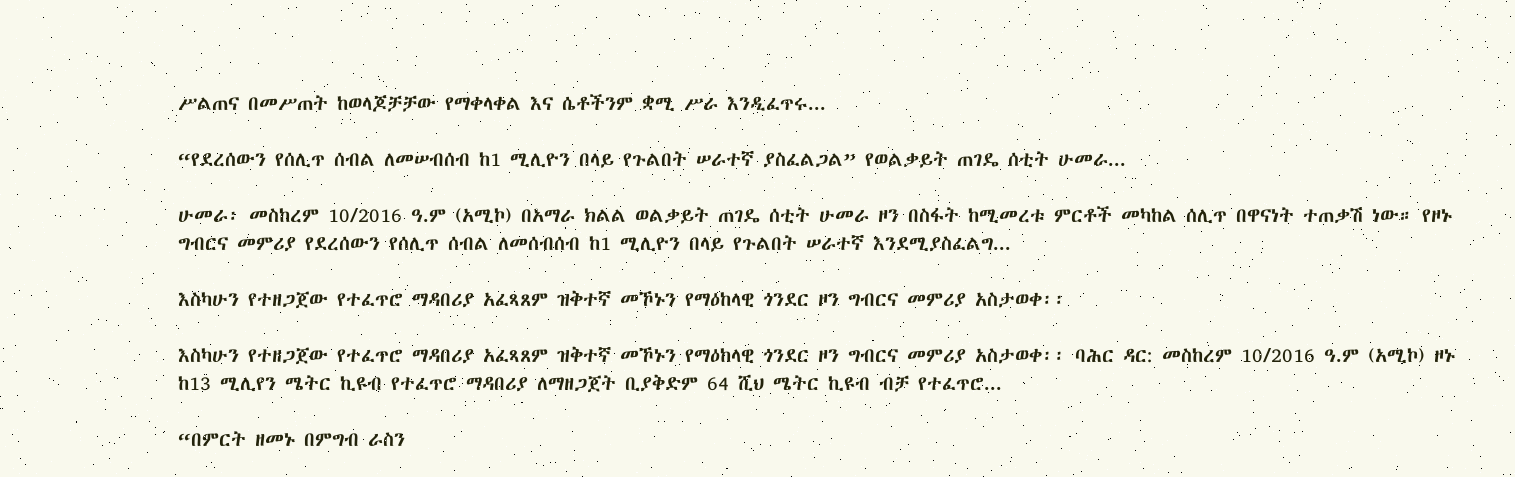ሥልጠና በመሥጠት ከወላጆቻቻው የማቀላቀል እና ሴቶችንም ቋሚ ሥራ እንዲፈጥሩ...

“የደረሰውን የሰሊጥ ሰብል ለመሠብሰብ ከ1 ሚሊዮን በላይ የጉልበት ሠራተኛ ያስፈልጋል” የወልቃይት ጠገዴ ሰቲት ሁመራ...

ሁመራ፡ መስከረም 10/2016 ዓ.ም (አሚኮ) በአማራ ክልል ወልቃይት ጠገዴ ሰቲት ሁመራ ዞን በስፋት ከሚመረቱ ምርቶች መካከል ሰሊጥ በዋናነት ተጠቃሽ ነው። የዞኑ ግብርና መምሪያ የደረሰውን የሰሊጥ ሰብል ለመሰብሰብ ከ1 ሚሊዮን በላይ የጉልበት ሠራተኛ እንደሚያስፈልግ...

እስካሁን የተዘጋጀው የተፈጥሮ ማዳበሪያ አፈጻጸም ዝቅተኛ መኾኑን የማዕከላዊ ጎንደር ዞን ግብርና መምሪያ አስታወቀ፡፡

እስካሁን የተዘጋጀው የተፈጥሮ ማዳበሪያ አፈጻጸም ዝቅተኛ መኾኑን የማዕከላዊ ጎንደር ዞን ግብርና መምሪያ አስታወቀ፡፡ ባሕር ዳር: መስከረም 10/2016 ዓ.ም (አሚኮ) ዞኑ ከ13 ሚሊየን ሜትር ኪዩብ የተፈጥሮ ማዳበሪያ ለማዘጋጀት ቢያቅድም 64 ሺህ ሜትር ኪዩብ ብቻ የተፈጥሮ...

“በምርት ዘመኑ በምግብ ራስን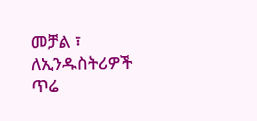መቻል ፣ ለኢንዱስትሪዎች ጥሬ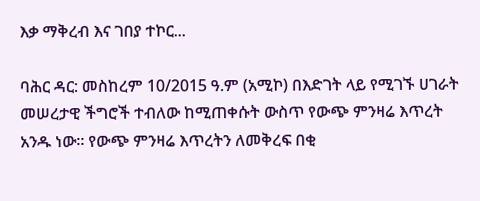እቃ ማቅረብ እና ገበያ ተኮር...

ባሕር ዳር: መስከረም 10/2015 ዓ.ም (አሚኮ) በእድገት ላይ የሚገኙ ሀገራት መሠረታዊ ችግሮች ተብለው ከሚጠቀሱት ውስጥ የውጭ ምንዛሬ እጥረት አንዱ ነው። የውጭ ምንዛሬ እጥረትን ለመቅረፍ በቂ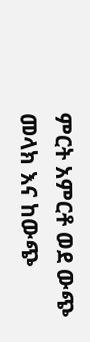ምርት አምርቶ ወደ ውጭ መላክ እና ከውጭ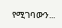የሚገባውን...